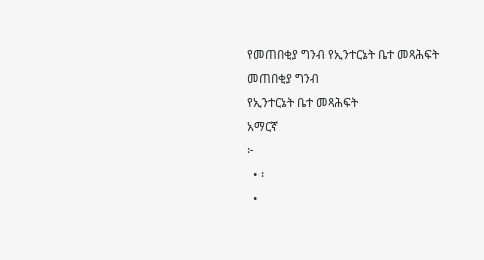የመጠበቂያ ግንብ የኢንተርኔት ቤተ መጻሕፍት
መጠበቂያ ግንብ
የኢንተርኔት ቤተ መጻሕፍት
አማርኛ
፦
  • ፡
  •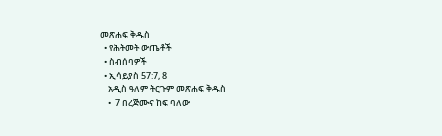መጽሐፍ ቅዱስ
  • የሕትመት ውጤቶች
  • ስብሰባዎች
  • ኢሳይያስ 57:7, 8
    አዲስ ዓለም ትርጉም መጽሐፍ ቅዱስ
    •  7 በረጅሙና ከፍ ባለው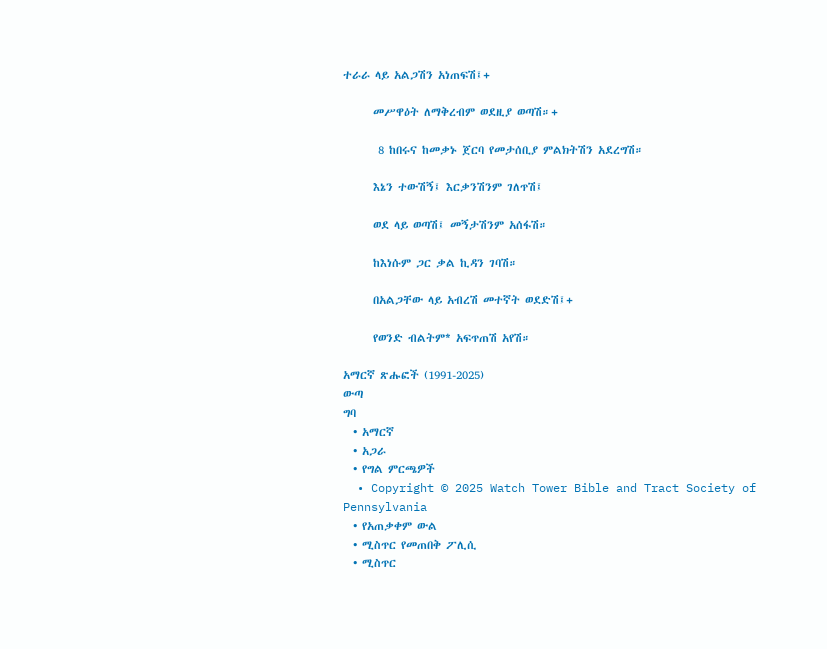ተራራ ላይ አልጋሽን አነጠፍሽ፤+

      መሥዋዕት ለማቅረብም ወደዚያ ወጣሽ።+

       8 ከበሩና ከመቃኑ ጀርባ የመታሰቢያ ምልክትሽን አደረግሽ።

      እኔን ተውሽኝ፤ እርቃንሽንም ገለጥሽ፤

      ወደ ላይ ወጣሽ፤ መኝታሽንም አሰፋሽ።

      ከእነሱም ጋር ቃል ኪዳን ገባሽ።

      በአልጋቸው ላይ አብረሽ መተኛት ወደድሽ፤+

      የወንድ ብልትም* አፍጥጠሽ አየሽ።

አማርኛ ጽሑፎች (1991-2025)
ውጣ
ግባ
  • አማርኛ
  • አጋራ
  • የግል ምርጫዎች
  • Copyright © 2025 Watch Tower Bible and Tract Society of Pennsylvania
  • የአጠቃቀም ውል
  • ሚስጥር የመጠበቅ ፖሊሲ
  • ሚስጥር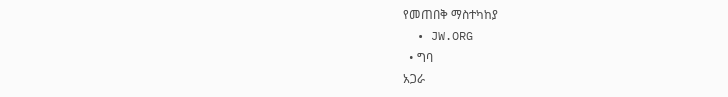የመጠበቅ ማስተካከያ
  • JW.ORG
  • ግባ
አጋራ